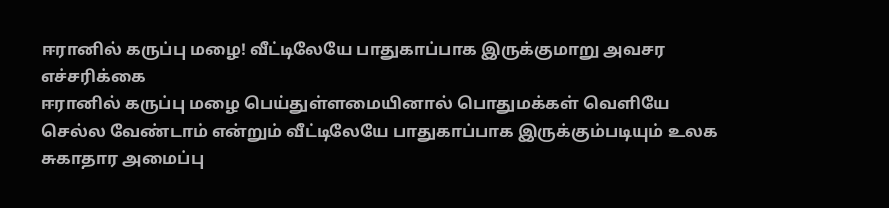ஈரானில் கருப்பு மழை! வீட்டிலேயே பாதுகாப்பாக இருக்குமாறு அவசர எச்சரிக்கை
ஈரானில் கருப்பு மழை பெய்துள்ளமையினால் பொதுமக்கள் வெளியே செல்ல வேண்டாம் என்றும் வீட்டிலேயே பாதுகாப்பாக இருக்கும்படியும் உலக சுகாதார அமைப்பு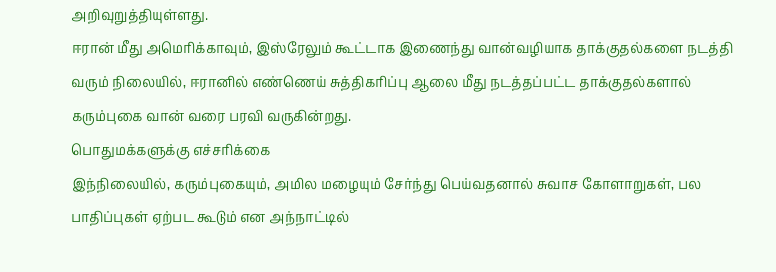அறிவுறுத்தியுள்ளது.
ஈரான் மீது அமெரிக்காவும், இஸ்ரேலும் கூட்டாக இணைந்து வான்வழியாக தாக்குதல்களை நடத்தி வரும் நிலையில், ஈரானில் எண்ணெய் சுத்திகரிப்பு ஆலை மீது நடத்தப்பட்ட தாக்குதல்களால் கரும்புகை வான் வரை பரவி வருகின்றது.
பொதுமக்களுக்கு எச்சரிக்கை
இந்நிலையில், கரும்புகையும், அமில மழையும் சேர்ந்து பெய்வதனால் சுவாச கோளாறுகள், பல பாதிப்புகள் ஏற்பட கூடும் என அந்நாட்டில்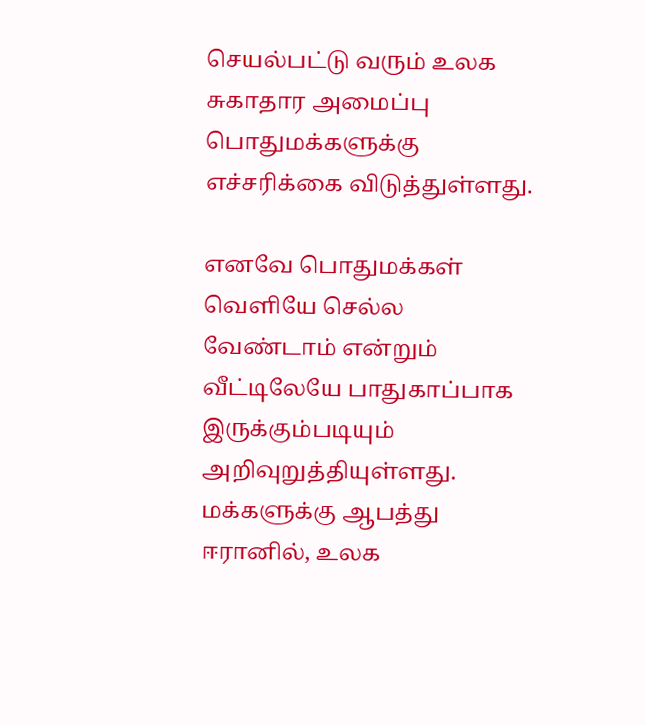செயல்பட்டு வரும் உலக சுகாதார அமைப்பு பொதுமக்களுக்கு எச்சரிக்கை விடுத்துள்ளது.

எனவே பொதுமக்கள் வெளியே செல்ல வேண்டாம் என்றும் வீட்டிலேயே பாதுகாப்பாக இருக்கும்படியும் அறிவுறுத்தியுள்ளது.
மக்களுக்கு ஆபத்து
ஈரானில், உலக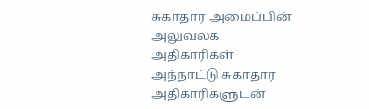சுகாதார அமைப்பின் அலுவலக அதிகாரிகள் அந்நாட்டு சுகாதார அதிகாரிகளுடன்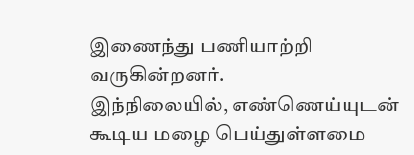இணைந்து பணியாற்றி வருகின்றனர்.
இந்நிலையில், எண்ணெய்யுடன் கூடிய மழை பெய்துள்ளமை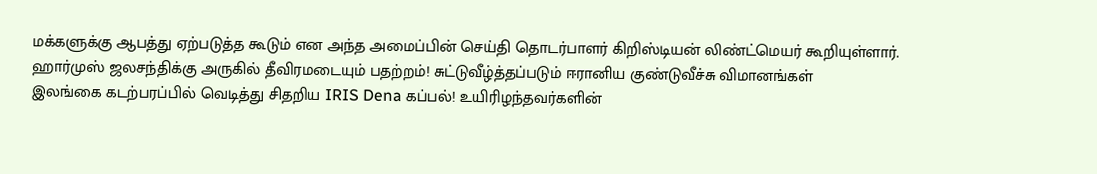மக்களுக்கு ஆபத்து ஏற்படுத்த கூடும் என அந்த அமைப்பின் செய்தி தொடர்பாளர் கிறிஸ்டியன் லிண்ட்மெயர் கூறியுள்ளார்.
ஹார்முஸ் ஜலசந்திக்கு அருகில் தீவிரமடையும் பதற்றம்! சுட்டுவீழ்த்தப்படும் ஈரானிய குண்டுவீச்சு விமானங்கள்
இலங்கை கடற்பரப்பில் வெடித்து சிதறிய IRIS Dena கப்பல்! உயிரிழந்தவர்களின்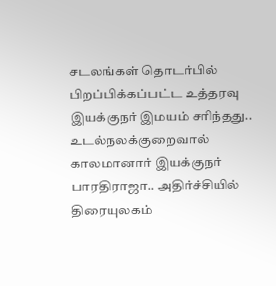சடலங்கள் தொடர்பில் பிறப்பிக்கப்பட்ட உத்தரவு
இயக்குநர் இமயம் சரிந்தது.. உடல்நலக்குறைவால் காலமானார் இயக்குநர் பாரதிராஜா.. அதிர்ச்சியில் திரையுலகம்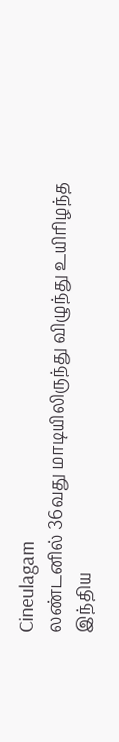Cineulagam
லண்டனில் 36வது மாடியிலிருந்து விழுந்து உயிரிழந்த இந்திய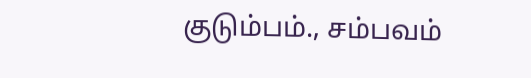குடும்பம்., சம்பவம்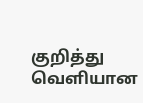குறித்து வெளியான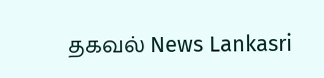தகவல் News Lankasri